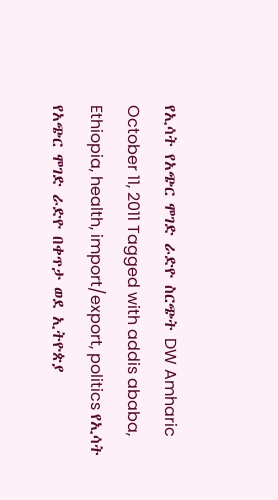የኢሳት የአጭር ሞገድ ራድዮ ስርጭት DW Amharic October 11, 2011 Tagged with addis ababa, Ethiopia, health, import/export, politics የኢሳት የአጭር ሞገድ ራድዮ በቀጥታ ወደ ኢትዮጵያ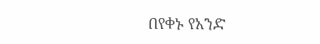በየቀኑ የአንድ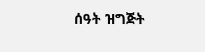ሰዓት ዝግጅት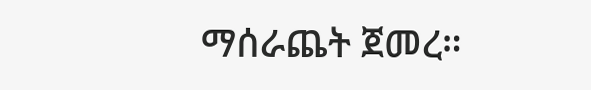ማሰራጨት ጀመረ።